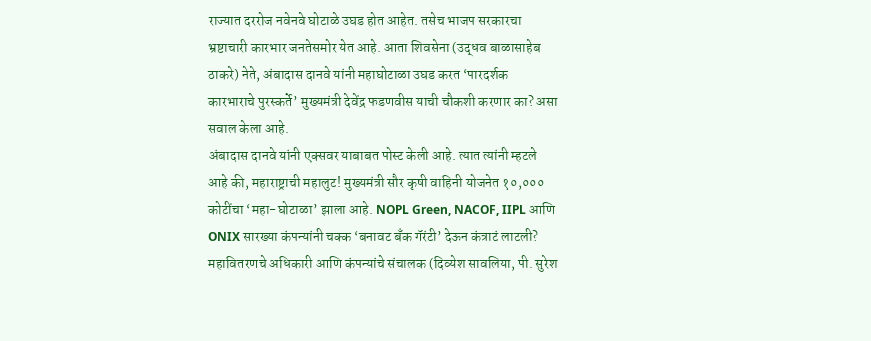राज्यात दररोज नवेनवे घोटाळे उघड होत आहेत. तसेच भाजप सरकारचा भ्रष्टाचारी कारभार जनतेसमोर येत आहे. आता शिवसेना (उद्धव बाळासाहेब ठाकरे) नेते, अंबादास दानवे यांनी महाघोटाळा उघड करत ‘पारदर्शक कारभाराचे पुरस्कर्ते’ मुख्यमंत्री देवेंद्र फडणवीस याची चौकशी करणार का? असा सवाल केला आहे.
अंबादास दानवे यांनी एक्सवर याबाबत पोस्ट केली आहे. त्यात त्यांनी म्हटले आहे की, महाराष्ट्राची महालुट! मुख्यमंत्री सौर कृषी वाहिनी योजनेत १०,००० कोटींचा ‘महा-घोटाळा’ झाला आहे. NOPL Green, NACOF, IIPL आणि ONIX सारख्या कंपन्यांनी चक्क ‘बनावट बँक गॅरंटी’ देऊन कंत्राटं लाटली? महावितरणचे अधिकारी आणि कंपन्यांचे संचालक (दिव्येश सावलिया, पी. सुरेश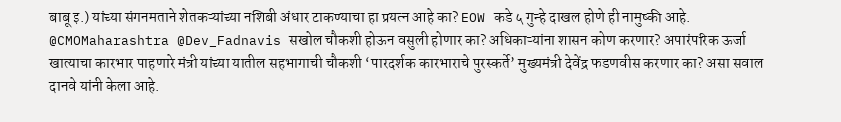बाबू इ.) यांच्या संगनमताने शेतकऱ्यांच्या नशिबी अंधार टाकण्याचा हा प्रयत्न आहे का? EOW कडे ५ गुन्हे दाखल होणे ही नामुष्की आहे. @CMOMaharashtra @Dev_Fadnavis सखोल चौकशी होऊन वसुली होणार का? अधिकाऱ्यांना शासन कोण करणार? अपारंपरिक ऊर्जा खात्याचा कारभार पाहणारे मंत्री यांच्या यातील सहभागाची चौकशी ‘पारदर्शक कारभाराचे पुरस्कर्ते’ मुख्यमंत्री देवेंद्र फडणवीस करणार का? असा सवाल दानवे यांनी केला आहे.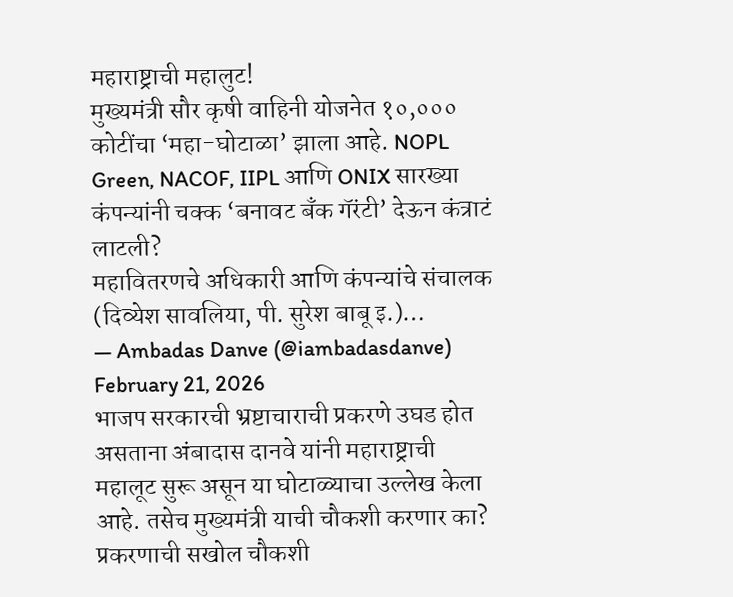महाराष्ट्राची महालुट!
मुख्यमंत्री सौर कृषी वाहिनी योजनेत १०,००० कोटींचा ‘महा-घोटाळा’ झाला आहे. NOPL Green, NACOF, IIPL आणि ONIX सारख्या कंपन्यांनी चक्क ‘बनावट बँक गॅरंटी’ देऊन कंत्राटं लाटली?
महावितरणचे अधिकारी आणि कंपन्यांचे संचालक (दिव्येश सावलिया, पी. सुरेश बाबू इ.)…
— Ambadas Danve (@iambadasdanve) February 21, 2026
भाजप सरकारची भ्रष्टाचाराची प्रकरणे उघड होत असताना अंबादास दानवे यांनी महाराष्ट्राची महालूट सुरू असून या घोटाळ्याचा उल्लेख केला आहे. तसेच मुख्यमंत्री याची चौकशी करणार का? प्रकरणाची सखोल चौकशी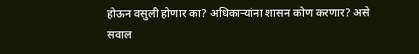होऊन वसुली होणार का? अधिकाऱ्यांना शासन कोण करणार? असे सवाल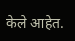केले आहेत.